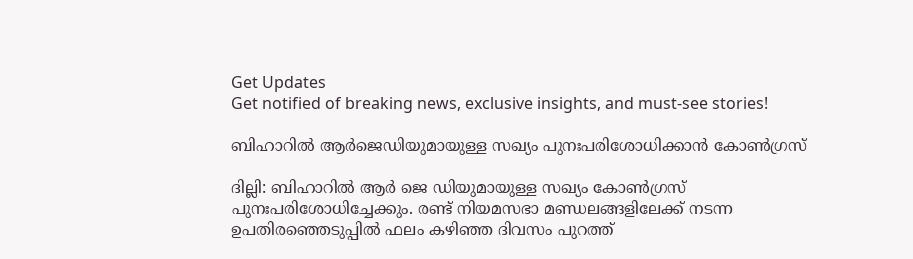Get Updates
Get notified of breaking news, exclusive insights, and must-see stories!

ബിഹാറില്‍ ആര്‍ജെഡിയുമായുള്ള സഖ്യം പുനഃപരിശോധിക്കാന്‍ കോണ്‍ഗ്രസ്

ദില്ലി: ബിഹാറില്‍ ആര്‍ ജെ ഡിയുമായുള്ള സഖ്യം കോണ്‍ഗ്രസ് പുനഃപരിശോധിച്ചേക്കും. രണ്ട് നിയമസഭാ മണ്ഡലങ്ങളിലേക്ക് നടന്ന ഉപതിരഞ്ഞെടുപ്പില്‍ ഫലം കഴിഞ്ഞ ദിവസം പുറത്ത്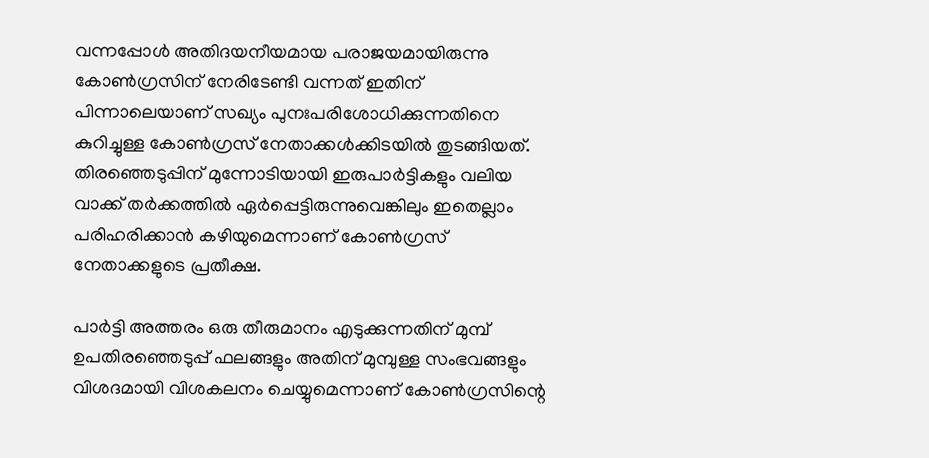വന്നപ്പോള്‍ അതിദയനീയമായ പരാജയമായിരുന്നു കോണ്‍ഗ്രസിന് നേരിടേണ്ടി വന്നത് ഇതിന് പിന്നാലെയാണ് സഖ്യം പുനഃപരിശോധിക്കുന്നതിനെ കുറിച്ചുള്ള കോണ്‍ഗ്രസ് നേതാക്കള്‍ക്കിടയില്‍ തുടങ്ങിയത്. തിരഞ്ഞെടുപ്പിന് മുന്നോടിയായി ഇരുപാര്‍ട്ടികളും വലിയ വാക്ക് തര്‍ക്കത്തില്‍ ഏര്‍പ്പെട്ടിരുന്നുവെങ്കിലും ഇതെല്ലാം പരിഹരിക്കാന്‍ കഴിയുമെന്നാണ് കോണ്‍ഗ്രസ് നേതാക്കളുടെ പ്രതീക്ഷ.

പാർട്ടി അത്തരം ഒരു തീരുമാനം എടുക്കുന്നതിന് മുമ്പ് ഉപതിരഞ്ഞെടുപ്പ് ഫലങ്ങളും അതിന് മുമ്പുള്ള സംഭവങ്ങളും വിശദമായി വിശകലനം ചെയ്യുമെന്നാണ് കോൺഗ്രസിന്റെ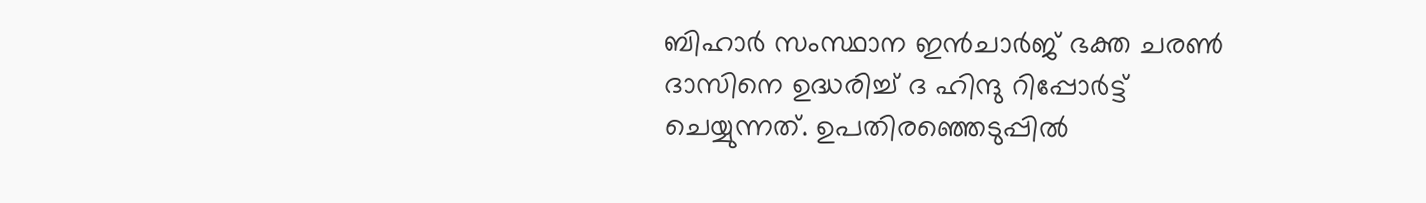ബിഹാർ സംസ്ഥാന ഇൻചാർജ് ഭക്ത ചരൺ ദാസിനെ ഉദ്ധരിച്ച് ദ ഹിന്ദു റിപ്പോര്‍ട്ട് ചെയ്യുന്നത്. ഉപതിരഞ്ഞെടുപ്പിൽ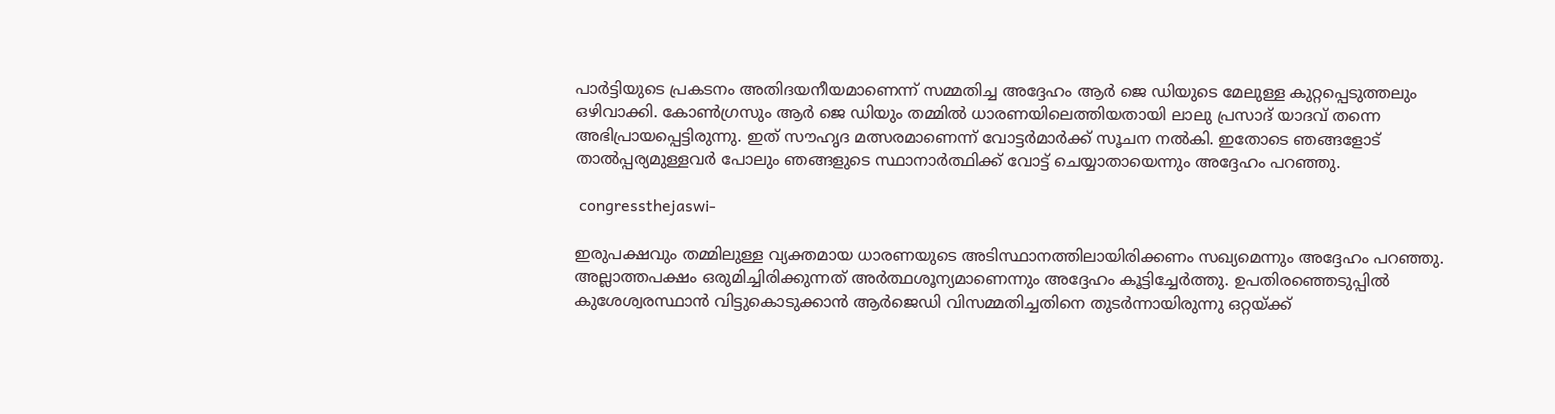പാർട്ടിയുടെ പ്രകടനം അതിദയനീയമാണെന്ന് സമ്മതിച്ച അദ്ദേഹം ആർ ജെ ഡിയുടെ മേലുള്ള കുറ്റപ്പെടുത്തലും ഒഴിവാക്കി. കോൺഗ്രസും ആർ ജെ ഡിയും തമ്മിൽ ധാരണയിലെത്തിയതായി ലാലു പ്രസാദ് യാദവ് തന്നെ അഭിപ്രായപ്പെട്ടിരുന്നു. ഇത് സൗഹൃദ മത്സരമാണെന്ന് വോട്ടർമാർക്ക് സൂചന നൽകി. ഇതോടെ ഞങ്ങളോട് താൽപ്പര്യമുള്ളവർ പോലും ഞങ്ങളുടെ സ്ഥാനാര്‍ത്ഥിക്ക് വോട്ട് ചെയ്യാതായെന്നും അദ്ദേഹം പറഞ്ഞു.

 congressthejaswi-

ഇരുപക്ഷവും തമ്മിലുള്ള വ്യക്തമായ ധാരണയുടെ അടിസ്ഥാനത്തിലായിരിക്കണം സഖ്യമെന്നും അദ്ദേഹം പറഞ്ഞു. അല്ലാത്തപക്ഷം ഒരുമിച്ചിരിക്കുന്നത് അർത്ഥശൂന്യമാണെന്നും അദ്ദേഹം കൂട്ടിച്ചേർത്തു. ഉപതിരഞ്ഞെടുപ്പില്‍ കുശേശ്വരസ്ഥാൻ വിട്ടുകൊടുക്കാൻ ആർജെഡി വിസമ്മതിച്ചതിനെ തുടർന്നായിരുന്നു ഒറ്റയ്ക്ക്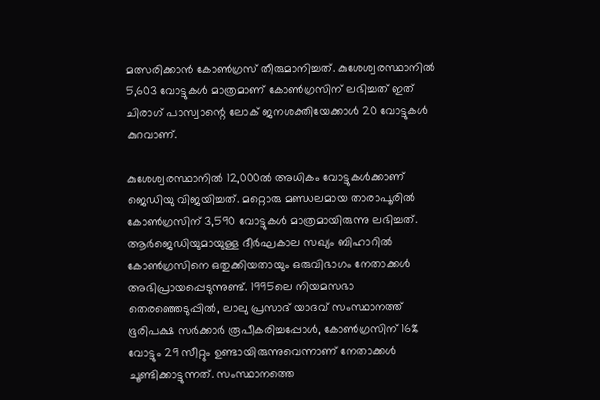മത്സരിക്കാൻ കോൺഗ്രസ് തീരുമാനിച്ചത്. കുശേശ്വരസ്ഥാനിൽ 5,603 വോട്ടുകൾ മാത്രമാണ് കോൺഗ്രസിന് ലഭിച്ചത് ഇത് ചിരാഗ് പാസ്വാന്റെ ലോക് ജനശക്തിയേക്കാൾ 20 വോട്ടുകൾ കുറവാണ്.

കുശേശ്വരസ്ഥാനിൽ 12,000ൽ അധികം വോട്ടുകൾക്കാണ് ജെഡിയു വിജയിച്ചത്. മറ്റൊരു മണ്ഡലമായ താരാപൂരിൽ കോൺഗ്രസിന് 3,590 വോട്ടുകൾ മാത്രമായിരുന്നു ലഭിച്ചത്. ആർജെഡിയുമായുള്ള ദീർഘകാല സഖ്യം ബിഹാറിൽ കോൺഗ്രസിനെ ഒതുക്കിയതായും ഒരുവിഭാഗം നേതാക്കള്‍ അഭിപ്രായപ്പെടുന്നുണ്ട്. 1995ലെ നിയമസഭാ തെരഞ്ഞെടുപ്പിൽ, ലാലു പ്രസാദ് യാദവ് സംസ്ഥാനത്ത് ഭൂരിപക്ഷ സർക്കാർ രൂപീകരിച്ചപ്പോൾ, കോൺഗ്രസിന് 16% വോട്ടും 29 സീറ്റും ഉണ്ടായിരുന്നുവെന്നാണ് നേതാക്കൾ ചൂണ്ടിക്കാട്ടുന്നത്. സംസ്ഥാനത്തെ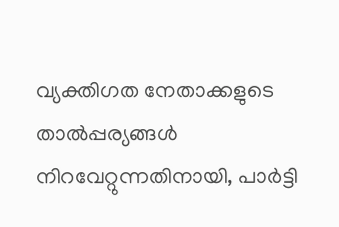വ്യക്തിഗത നേതാക്കളുടെ താൽപ്പര്യങ്ങൾ നിറവേറ്റുന്നതിനായി, പാർട്ടി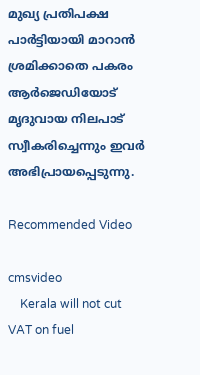മുഖ്യ പ്രതിപക്ഷ പാര്‍ട്ടിയായി മാറാന്‍ ശ്രമിക്കാതെ പകരം ആർജെഡിയോട് മൃദുവായ നിലപാട് സ്വീകരിച്ചെന്നും ഇവര്‍ അഭിപ്രായപ്പെടുന്നു.

Recommended Video

cmsvideo
    Kerala will not cut VAT on fuel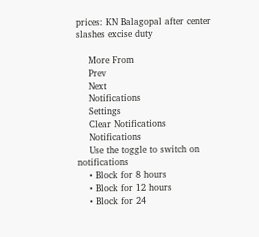prices: KN Balagopal after center slashes excise duty

    More From
    Prev
    Next
    Notifications
    Settings
    Clear Notifications
    Notifications
    Use the toggle to switch on notifications
    • Block for 8 hours
    • Block for 12 hours
    • Block for 24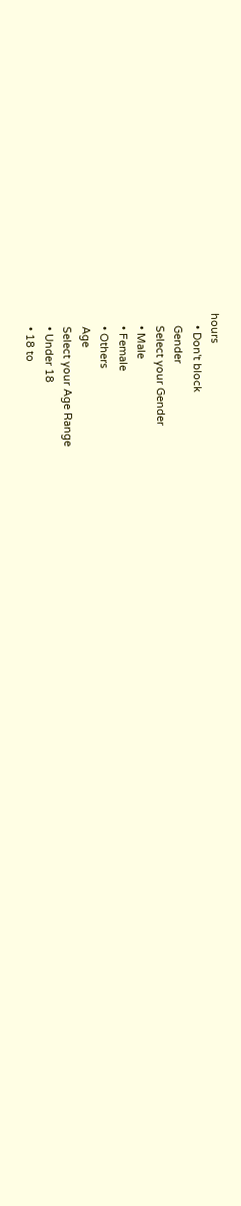hours
    • Don't block
    Gender
    Select your Gender
    • Male
    • Female
    • Others
    Age
    Select your Age Range
    • Under 18
    • 18 to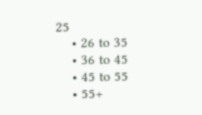25
    • 26 to 35
    • 36 to 45
    • 45 to 55
    • 55+